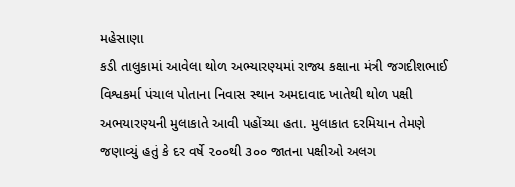મહેસાણા
કડી તાલુકામાં આવેલા થોળ અભ્યારણ્યમાં રાજ્ય કક્ષાના મંત્રી જગદીશભાઈ વિશ્વકર્મા પંચાલ પોતાના નિવાસ સ્થાન અમદાવાદ ખાતેથી થોળ પક્ષી અભયારણ્યની મુલાકાતે આવી પહોંચ્યા હતા. મુલાકાત દરમિયાન તેમણે જણાવ્યું હતું કે દર વર્ષે ૨૦૦થી ૩૦૦ જાતના પક્ષીઓ અલગ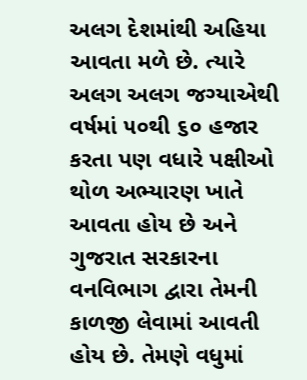અલગ દેશમાંથી અહિયા આવતા મળે છે. ત્યારે અલગ અલગ જગ્યાએથી વર્ષમાં ૫૦થી ૬૦ હજાર કરતા પણ વધારે પક્ષીઓ થોળ અભ્યારણ ખાતે આવતા હોય છે અને ગુજરાત સરકારના વનવિભાગ દ્વારા તેમની કાળજી લેવામાં આવતી હોય છે. તેમણે વધુમાં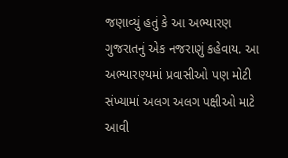જણાવ્યું હતું કે આ અભ્યારણ ગુજરાતનું એક નજરાણું કહેવાય. આ અભ્યારણ્યમાં પ્રવાસીઓ પણ મોટી સંખ્યામાં અલગ અલગ પક્ષીઓ માટે આવી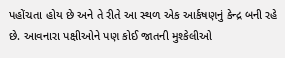પહોંચતા હોય છે અને તે રીતે આ સ્થળ એક આર્કષણનું કેન્દ્ર બની રહે છે. આવનારા પક્ષીઓને પણ કોઈ જાતની મુશ્કેલીઓ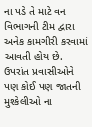ના પડે તે માટે વન વિભાગની ટીમ દ્વારા અનેક કામગીરી કરવામાં આવતી હોય છે. ઉપરાંત પ્રવાસીઓને પણ કોઈ પણ જાતની મુશ્કેલીઓ ના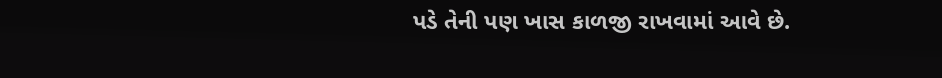પડે તેની પણ ખાસ કાળજી રાખવામાં આવે છે.